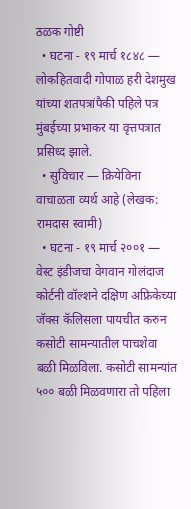ठळक गोष्टी
  • घटना - १९ मार्च १८४८ — लोकहितवादी गोपाळ हरी देशमुख यांच्या शतपत्रांपैकी पहिले पत्र मुंबईच्या प्रभाकर या वृत्तपत्रात प्रसिध्द झाले.
  • सुविचार — क्रियेविना वाचाळता व्यर्थ आहे (लेखक: रामदास स्वामी)
  • घटना - १९ मार्च २००१ — वेस्ट इंडीजचा वेगवान गोलंदाज कोर्टनी वॉल्शने दक्षिण अफ्रिकेच्या जॅक्स कॅलिसला पायचीत करुन कसोटी सामन्यातील पाचशेवा बळी मिळविला. कसोटी सामन्यांत ५०० बळी मिळवणारा तो पहिला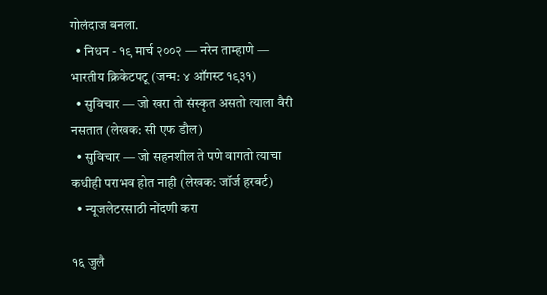गोलंदाज बनला.
  • निधन - १९ मार्च २००२ — नरेन ताम्हाणे — भारतीय क्रिकेटपटू (जन्म: ४ ऑगस्ट १९३१)
  • सुविचार — जो खरा तो संस्कृत असतो त्याला वैरी नसतात (लेखक: सी एफ डौल)
  • सुविचार — जो सहनशील ते पणे वागतो त्याचा कधीही पराभव होत नाही (लेखक: जॉर्ज हरबर्ट)
  • न्यूजलेटरसाठी नोंदणी करा

१६ जुलै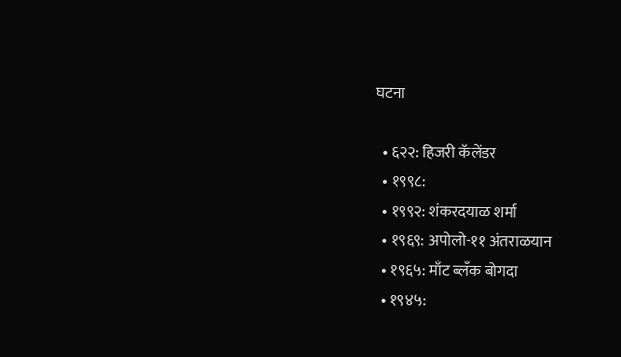घटना

  • ६२२: हिजरी कॅलेंडर
  • १९९८:
  • १९९२: शंकरदयाळ शर्मा
  • १९६९: अपोलो-११ अंतराळयान
  • १९६५: माँट ब्लँक बोगदा
  • १९४५: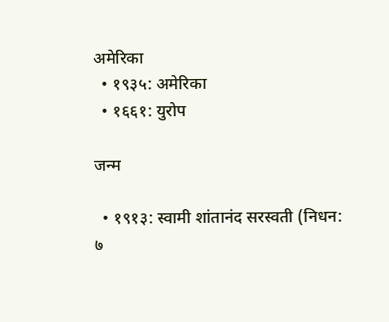अमेरिका
  • १९३५: अमेरिका
  • १६६१: युरोप

जन्म

  • १९१३: स्वामी शांतानंद सरस्वती (निधन: ७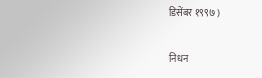डिसेंबर १९९७ )

निधन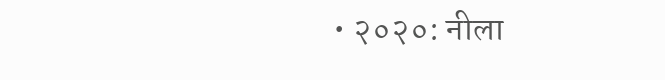• २०२०: नीला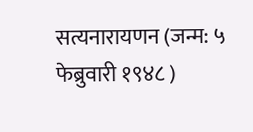सत्यनारायणन (जन्म: ५ फेब्रुवारी १९४८ )